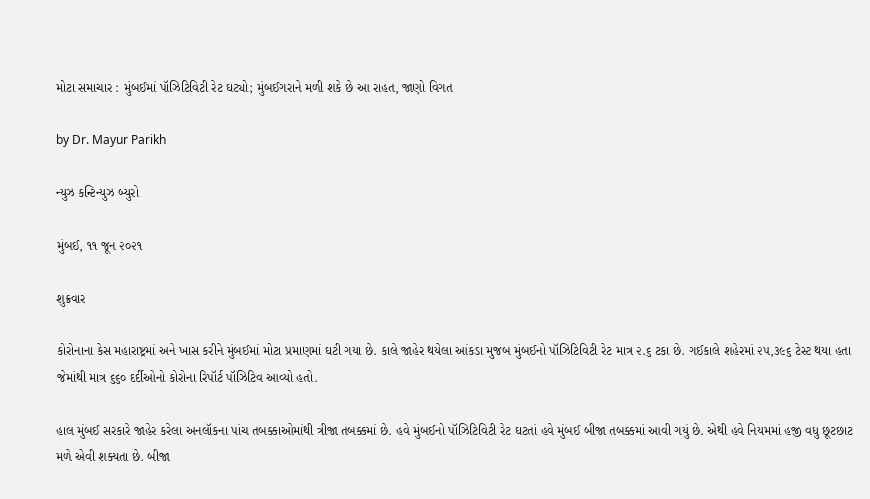મોટા સમાચાર : મુંબઈમાં પૉઝિટિવિટી રેટ ઘટ્યો; મુંબઈગરાને મળી શકે છે આ રાહત, જાણો વિગત

by Dr. Mayur Parikh

ન્યુઝ કન્ટિન્યુઝ બ્યુરો

મુંબઈ, ૧૧ જૂન ૨૦૨૧

શુક્રવાર

કોરોનાના કેસ મહારાષ્ટ્રમાં અને ખાસ કરીને મુંબઈમાં મોટા પ્રમાણમાં ઘટી ગયા છે. કાલે જાહેર થયેલા આંકડા મુજબ મુંબઈનો પૉઝિટિવિટી રેટ માત્ર ૨.૬ ટકા છે. ગઈકાલે શહેરમાં ૨૫,૩૯૬ ટેસ્ટ થયા હતા જેમાંથી માત્ર ૬૬૦ દર્દીઓનો કોરોના રિપૉર્ટ પૉઝિટિવ આવ્યો હતો.

હાલ મુંબઈ સરકારે જાહેર કરેલા અનલૉકના પાંચ તબક્કાઓમાંથી ત્રીજા તબક્કમાં છે. હવે મુંબઈનો પૉઝિટિવિટી રેટ ઘટતાં હવે મુંબઈ બીજા તબક્કમાં આવી ગયું છે. એથી હવે નિયમમાં હજી વધુ છૂટછાટ મળે એવી શક્યતા છે. બીજા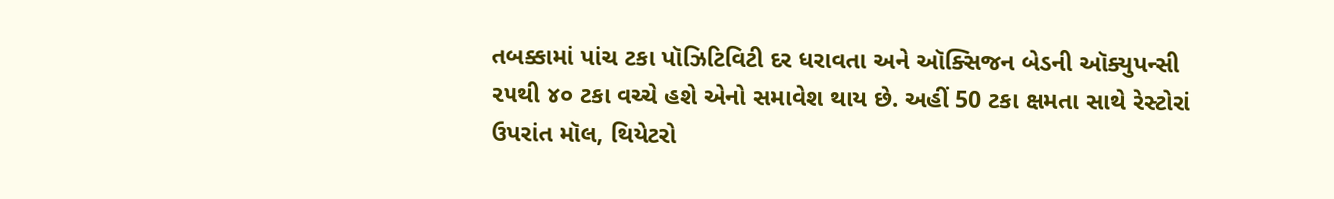તબક્કામાં પાંચ ટકા પૉઝિટિવિટી દર ધરાવતા અને ઑક્સિજન બેડની ઑક્યુપન્સી ૨૫થી ૪૦ ટકા વચ્ચે હશે એનો સમાવેશ થાય છે. અહીં 50 ટકા ક્ષમતા સાથે રેસ્ટોરાં ઉપરાંત મૉલ, થિયેટરો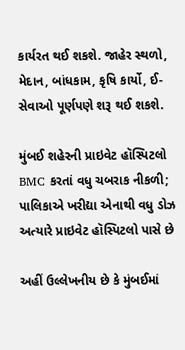કાર્યરત થઈ શકશે. જાહેર સ્થળો, મેદાન, બાંધકામ, કૃષિ કાર્યો, ઈ-સેવાઓ પૂર્ણપણે શરૂ થઈ શકશે.

મુંબઈ શહેરની પ્રાઇવેટ હૉસ્પિટલો BMC કરતાં વધુ ચબરાક નીકળી; પાલિકાએ ખરીદ્યા એનાથી વધુ ડોઝ અત્યારે પ્રાઇવેટ હૉસ્પિટલો પાસે છે

અહીં ઉલ્લેખનીય છે કે મુંબઈમાં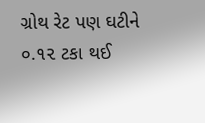ગ્રોથ રેટ પણ ઘટીને ૦.૧૨ ટકા થઈ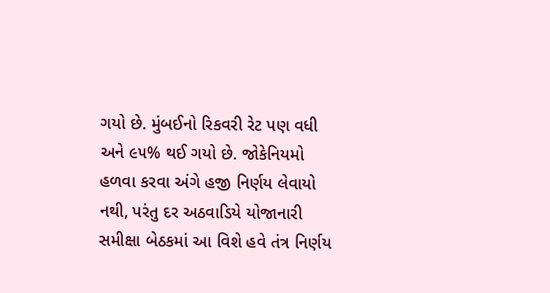ગયો છે. મુંબઈનો રિકવરી રેટ પણ વધી અને ૯૫% થઈ ગયો છે. જોકેનિયમો હળવા કરવા અંગે હજી નિર્ણય લેવાયો નથી, પરંતુ દર અઠવાડિયે યોજાનારી સમીક્ષા બેઠકમાં આ વિશે હવે તંત્ર નિર્ણય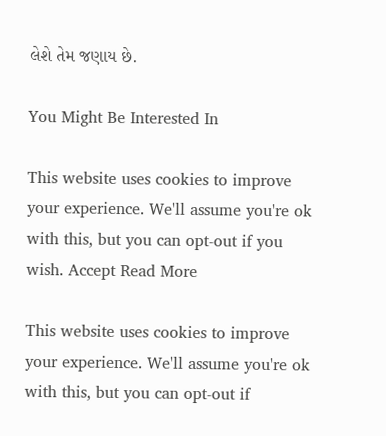લેશે તેમ જણાય છે.

You Might Be Interested In

This website uses cookies to improve your experience. We'll assume you're ok with this, but you can opt-out if you wish. Accept Read More

This website uses cookies to improve your experience. We'll assume you're ok with this, but you can opt-out if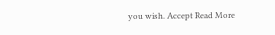you wish. Accept Read More